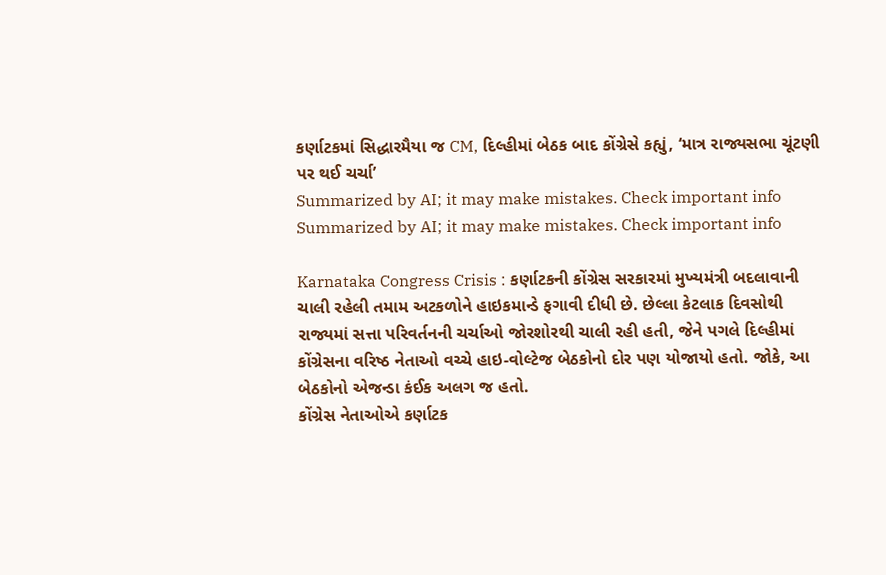કર્ણાટકમાં સિદ્ધારમૈયા જ CM, દિલ્હીમાં બેઠક બાદ કોંગ્રેસે કહ્યું, ‘માત્ર રાજ્યસભા ચૂંટણી પર થઈ ચર્ચા’
Summarized by AI; it may make mistakes. Check important info
Summarized by AI; it may make mistakes. Check important info

Karnataka Congress Crisis : કર્ણાટકની કોંગ્રેસ સરકારમાં મુખ્યમંત્રી બદલાવાની ચાલી રહેલી તમામ અટકળોને હાઇકમાન્ડે ફગાવી દીધી છે. છેલ્લા કેટલાક દિવસોથી રાજ્યમાં સત્તા પરિવર્તનની ચર્ચાઓ જોરશોરથી ચાલી રહી હતી, જેને પગલે દિલ્હીમાં કોંગ્રેસના વરિષ્ઠ નેતાઓ વચ્ચે હાઇ-વોલ્ટેજ બેઠકોનો દોર પણ યોજાયો હતો. જોકે, આ બેઠકોનો એજન્ડા કંઈક અલગ જ હતો.
કોંગ્રેસ નેતાઓએ કર્ણાટક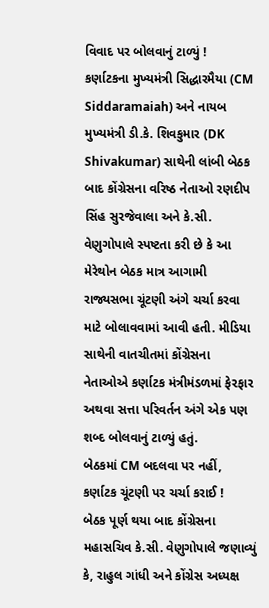વિવાદ પર બોલવાનું ટાળ્યું !
કર્ણાટકના મુખ્યમંત્રી સિદ્ધારમૈયા (CM Siddaramaiah) અને નાયબ મુખ્યમંત્રી ડી.કે. શિવકુમાર (DK Shivakumar) સાથેની લાંબી બેઠક બાદ કોંગ્રેસના વરિષ્ઠ નેતાઓ રણદીપ સિંહ સુરજેવાલા અને કે.સી. વેણુગોપાલે સ્પષ્ટતા કરી છે કે આ મેરેથોન બેઠક માત્ર આગામી રાજ્યસભા ચૂંટણી અંગે ચર્ચા કરવા માટે બોલાવવામાં આવી હતી. મીડિયા સાથેની વાતચીતમાં કોંગ્રેસના નેતાઓએ કર્ણાટક મંત્રીમંડળમાં ફેરફાર અથવા સત્તા પરિવર્તન અંગે એક પણ શબ્દ બોલવાનું ટાળ્યું હતું.
બેઠકમાં CM બદલવા પર નહીં, કર્ણાટક ચૂંટણી પર ચર્ચા કરાઈ !
બેઠક પૂર્ણ થયા બાદ કોંગ્રેસના મહાસચિવ કે.સી. વેણુગોપાલે જણાવ્યું કે, રાહુલ ગાંધી અને કોંગ્રેસ અધ્યક્ષ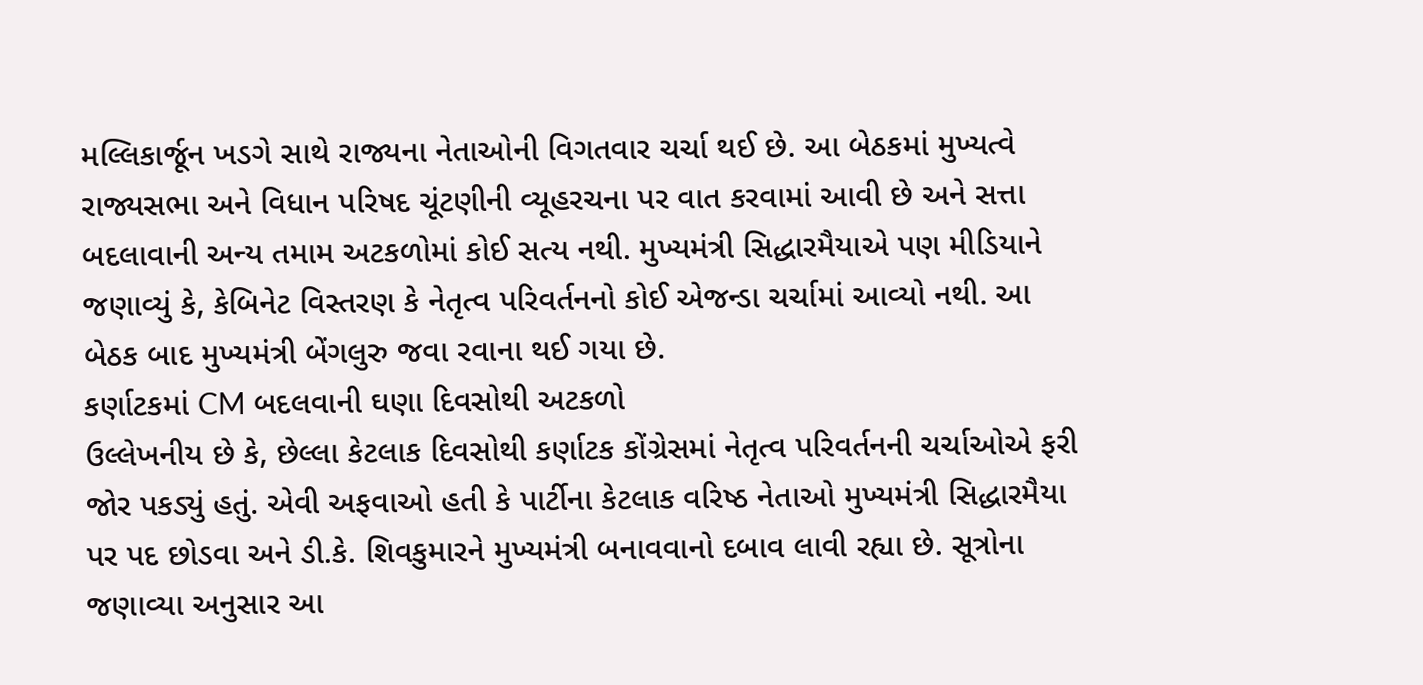મલ્લિકાર્જૂન ખડગે સાથે રાજ્યના નેતાઓની વિગતવાર ચર્ચા થઈ છે. આ બેઠકમાં મુખ્યત્વે રાજ્યસભા અને વિધાન પરિષદ ચૂંટણીની વ્યૂહરચના પર વાત કરવામાં આવી છે અને સત્તા બદલાવાની અન્ય તમામ અટકળોમાં કોઈ સત્ય નથી. મુખ્યમંત્રી સિદ્ધારમૈયાએ પણ મીડિયાને જણાવ્યું કે, કેબિનેટ વિસ્તરણ કે નેતૃત્વ પરિવર્તનનો કોઈ એજન્ડા ચર્ચામાં આવ્યો નથી. આ બેઠક બાદ મુખ્યમંત્રી બેંગલુરુ જવા રવાના થઈ ગયા છે.
કર્ણાટકમાં CM બદલવાની ઘણા દિવસોથી અટકળો
ઉલ્લેખનીય છે કે, છેલ્લા કેટલાક દિવસોથી કર્ણાટક કોંગ્રેસમાં નેતૃત્વ પરિવર્તનની ચર્ચાઓએ ફરી જોર પકડ્યું હતું. એવી અફવાઓ હતી કે પાર્ટીના કેટલાક વરિષ્ઠ નેતાઓ મુખ્યમંત્રી સિદ્ધારમૈયા પર પદ છોડવા અને ડી.કે. શિવકુમારને મુખ્યમંત્રી બનાવવાનો દબાવ લાવી રહ્યા છે. સૂત્રોના જણાવ્યા અનુસાર આ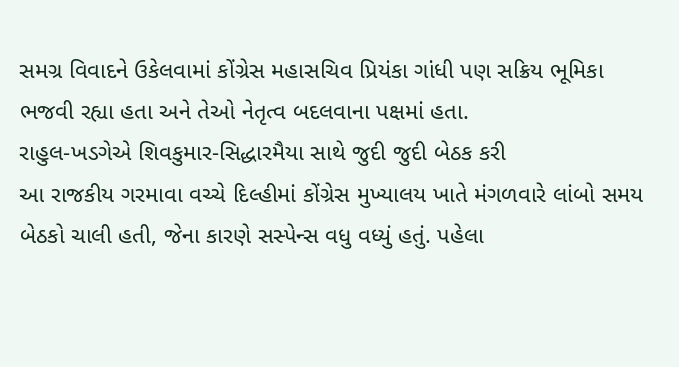સમગ્ર વિવાદને ઉકેલવામાં કોંગ્રેસ મહાસચિવ પ્રિયંકા ગાંધી પણ સક્રિય ભૂમિકા ભજવી રહ્યા હતા અને તેઓ નેતૃત્વ બદલવાના પક્ષમાં હતા.
રાહુલ-ખડગેએ શિવકુમાર-સિદ્ધારમૈયા સાથે જુદી જુદી બેઠક કરી
આ રાજકીય ગરમાવા વચ્ચે દિલ્હીમાં કોંગ્રેસ મુખ્યાલય ખાતે મંગળવારે લાંબો સમય બેઠકો ચાલી હતી, જેના કારણે સસ્પેન્સ વધુ વધ્યું હતું. પહેલા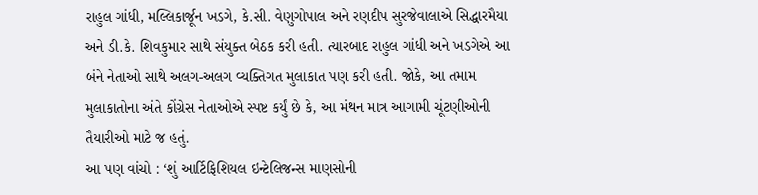રાહુલ ગાંધી, મલ્લિકાર્જૂન ખડગે, કે.સી. વેણુગોપાલ અને રણદીપ સુરજેવાલાએ સિદ્ધારમૈયા અને ડી.કે. શિવકુમાર સાથે સંયુક્ત બેઠક કરી હતી. ત્યારબાદ રાહુલ ગાંધી અને ખડગેએ આ બંને નેતાઓ સાથે અલગ-અલગ વ્યક્તિગત મુલાકાત પણ કરી હતી. જોકે, આ તમામ મુલાકાતોના અંતે કોંગ્રેસ નેતાઓએ સ્પષ્ટ કર્યું છે કે, આ મંથન માત્ર આગામી ચૂંટણીઓની તૈયારીઓ માટે જ હતું.
આ પણ વાંચો : ‘શું આર્ટિફિશિયલ ઇન્ટેલિજન્સ માણસોની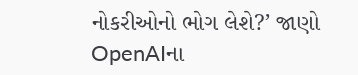નોકરીઓનો ભોગ લેશે?’ જાણો OpenAIના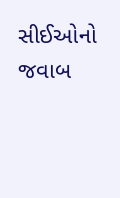સીઈઓનો જવાબ